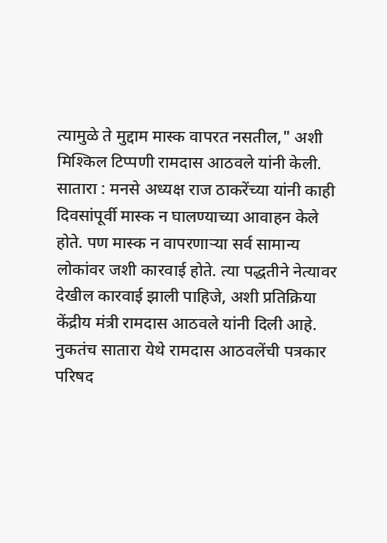त्यामुळे ते मुद्दाम मास्क वापरत नसतील," अशी मिश्किल टिप्पणी रामदास आठवले यांनी केली.
सातारा : मनसे अध्यक्ष राज ठाकरेंच्या यांनी काही दिवसांपूर्वी मास्क न घालण्याच्या आवाहन केले होते. पण मास्क न वापरणाऱ्या सर्व सामान्य लोकांवर जशी कारवाई होते. त्या पद्धतीने नेत्यावर देखील कारवाई झाली पाहिजे, अशी प्रतिक्रिया केंद्रीय मंत्री रामदास आठवले यांनी दिली आहे.
नुकतंच सातारा येथे रामदास आठवलेंची पत्रकार परिषद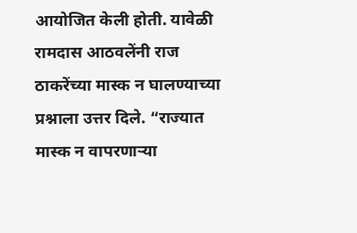आयोजित केली होती. यावेळी रामदास आठवलेंनी राज ठाकरेंच्या मास्क न घालण्याच्या प्रश्नाला उत्तर दिले. “राज्यात मास्क न वापरणाऱ्या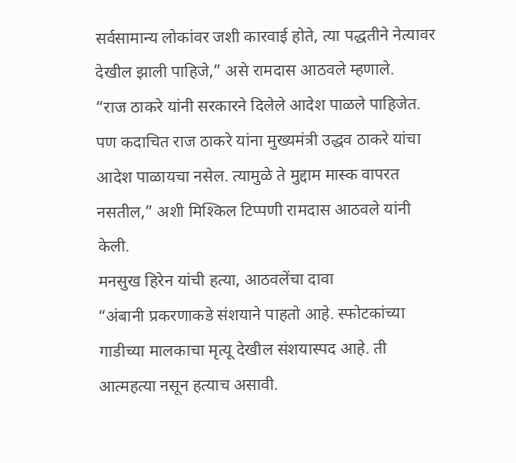सर्वसामान्य लोकांवर जशी कारवाई होते, त्या पद्धतीने नेत्यावर देखील झाली पाहिजे,” असे रामदास आठवले म्हणाले.
“राज ठाकरे यांनी सरकारने दिलेले आदेश पाळले पाहिजेत. पण कदाचित राज ठाकरे यांना मुख्यमंत्री उद्धव ठाकरे यांचा आदेश पाळायचा नसेल. त्यामुळे ते मुद्दाम मास्क वापरत नसतील,” अशी मिश्किल टिप्पणी रामदास आठवले यांनी केली.
मनसुख हिरेन यांची हत्या, आठवलेंचा दावा
“अंबानी प्रकरणाकडे संशयाने पाहतो आहे. स्फोटकांच्या गाडीच्या मालकाचा मृत्यू देखील संशयास्पद आहे. ती आत्महत्या नसून हत्याच असावी.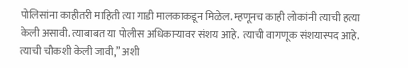पोलिसांना काहीतरी माहिती त्या गाडी मालकाकडून मिळेल. म्हणूनच काही लोकांनी त्याची हत्या केली असावी. त्याबाबत या पोलीस अधिकाऱ्यावर संशय आहे. त्याची वागणूक संशयास्पद आहे. त्याची चौकशी केली जावी,” अशी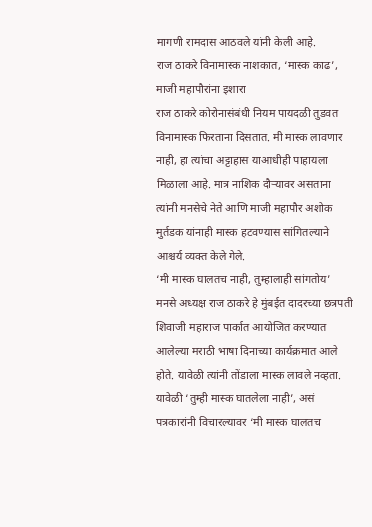मागणी रामदास आठवले यांनी केली आहे.
राज ठाकरे विनामास्क नाशकात, ‘मास्क काढ’, माजी महापौरांना इशारा
राज ठाकरे कोरोनासंबंधी नियम पायदळी तुडवत विनामास्क फिरताना दिसतात. मी मास्क लावणार नाही, हा त्यांचा अट्टाहास याआधीही पाहायला मिळाला आहे. मात्र नाशिक दौऱ्यावर असताना त्यांनी मनसेचे नेते आणि माजी महापौर अशोक मुर्तडक यांनाही मास्क हटवण्यास सांगितल्याने आश्चर्य व्यक्त केले गेले.
‘मी मास्क घालतच नाही, तुम्हालाही सांगतोय’
मनसे अध्यक्ष राज ठाकरे हे मुंबईत दादरच्या छत्रपती शिवाजी महाराज पार्कात आयोजित करण्यात आलेल्या मराठी भाषा दिनाच्या कार्यक्रमात आले होते. यावेळी त्यांनी तोंडाला मास्क लावले नव्हता. यावेळी ‘तुम्ही मास्क घातलेला नाही’, असं पत्रकारांनी विचारल्यावर ‘मी मास्क घालतच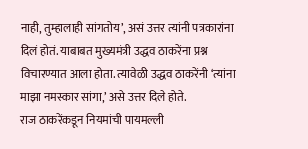नाही, तुम्हालाही सांगतोय’, असं उत्तर त्यांनी पत्रकारांना दिलं होतं. याबाबत मुख्यमंत्री उद्धव ठाकरेंना प्रश्न विचारण्यात आला होता. त्यावेळी उद्धव ठाकरेंनी ‘त्यांना माझा नमस्कार सांगा,’ असे उत्तर दिले होते.
राज ठाकरेंकडून नियमांची पायमल्ली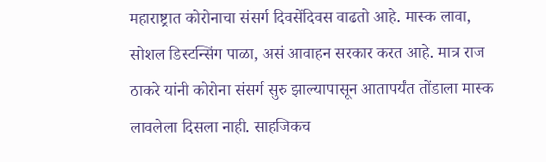महाराष्ट्रात कोरोनाचा संसर्ग दिवसेंदिवस वाढतो आहे. मास्क लावा, सोशल डिस्टन्सिंग पाळा, असं आवाहन सरकार करत आहे. मात्र राज ठाकरे यांनी कोरोना संसर्ग सुरु झाल्यापासून आतापर्यंत तोंडाला मास्क लावलेला दिसला नाही. साहजिकच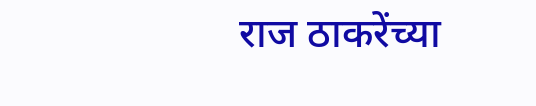राज ठाकरेंच्या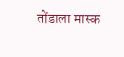तोंडाला मास्क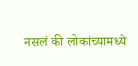नसलं की लोकांच्यामध्ये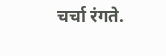चर्चा रंगते.